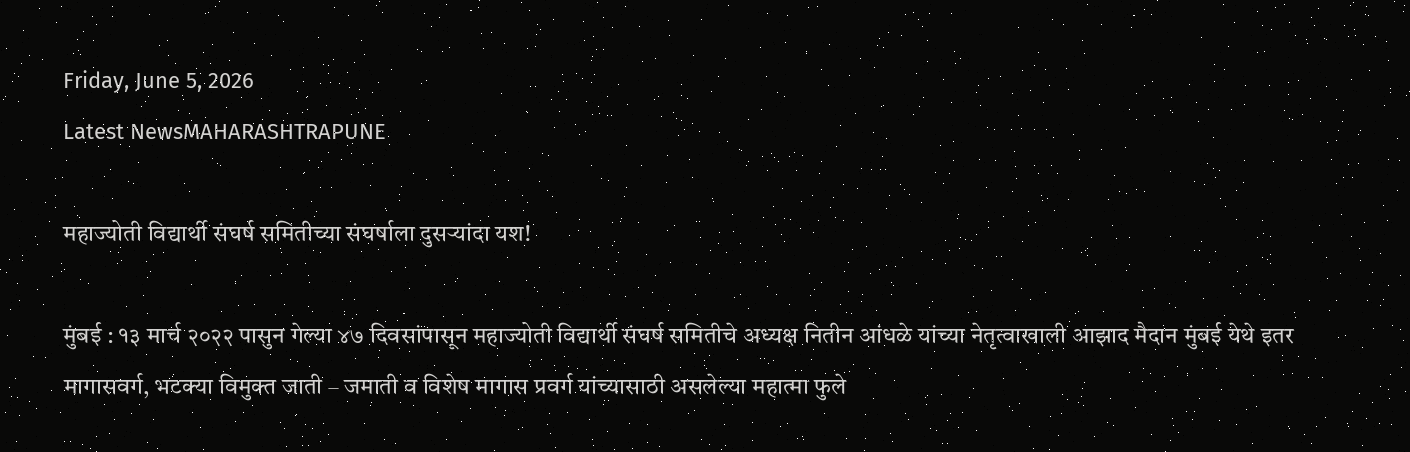Friday, June 5, 2026
Latest NewsMAHARASHTRAPUNE

महाज्योती विद्यार्थी संघर्ष समितीच्या संघर्षाला दुसऱ्यांदा यश!

मुंबई : १३ मार्च २०२२ पासुन गेल्या ४७ दिवसांपासून महाज्योती विद्यार्थी संघर्ष समितीचे अध्यक्ष नितीन आंधळे यांच्या नेतृत्वाखाली आझाद मैदान मुंबई येथे इतर मागासवर्ग, भटक्या विमुक्त जाती – जमाती व विशेष मागास प्रवर्ग यांच्यासाठी असलेल्या महात्मा फुले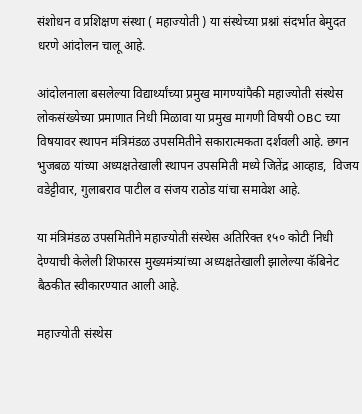संशोधन व प्रशिक्षण संस्था ( महाज्योती ) या संस्थेच्या प्रश्नां संदर्भात बेमुदत धरणे आंदोलन चालू आहे.

आंदोलनाला बसलेल्या विद्यार्थ्यांच्या प्रमुख मागण्यांपैकी महाज्योती संस्थेस लोकसंख्येच्या प्रमाणात निधी मिळावा या प्रमुख मागणी विषयी OBC च्या विषयावर स्थापन मंत्रिमंडळ उपसमितीने सकारात्मकता दर्शवली आहे. छगन भुजबळ यांच्या अध्यक्षतेखाली स्थापन उपसमिती मध्ये जितेंद्र आव्हाड,  विजय वडेट्टीवार, गुलाबराव पाटील व संजय राठोड यांचा समावेश आहे.

या मंत्रिमंडळ उपसमितीने महाज्योती संस्थेस अतिरिक्त १५० कोटी निधी देण्याची केलेली शिफारस मुख्यमंत्र्यांच्या अध्यक्षतेखाली झालेल्या कॅबिनेट बैठकीत स्वीकारण्यात आली आहे.

महाज्योती संस्थेस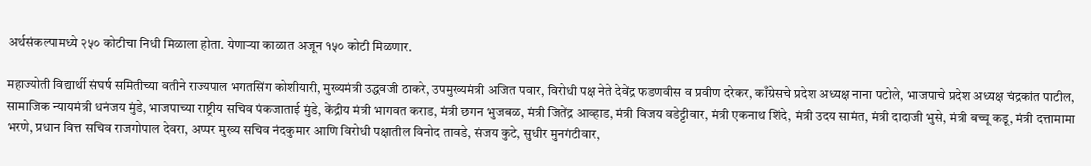अर्थसंकल्पामध्ये २५० कोटीचा निधी मिळाला होता. येणाऱ्या काळात अजून १५० कोटी मिळणार.

महाज्योती विद्यार्थी संघर्ष समितीच्या वतीने राज्यपाल भगतसिंग कोशीयारी, मुख्यमंत्री उद्धवजी ठाकरे, उपमुख्यमंत्री अजित पवार, विरोधी पक्ष नेते देवेंद्र फडणवीस व प्रवीण दरेकर, काँग्रेसचे प्रदेश अध्यक्ष नाना पटोले, भाजपाचे प्रदेश अध्यक्ष चंद्रकांत पाटील, सामाजिक न्यायमंत्री धनंजय मुंडे, भाजपाच्या राष्ट्रीय सचिव पंकजाताई मुंडे, केंद्रीय मंत्री भागवत कराड, मंत्री छगन भुजबळ, मंत्री जितेंद्र आव्हाड, मंत्री विजय वडेट्टीवार, मंत्री एकनाथ शिंदे, मंत्री उदय सामंत, मंत्री दादाजी भुसे, मंत्री बच्चू कडू, मंत्री दत्तामामा भरणे, प्रधान वित्त सचिव राजगोपाल देवरा, अप्पर मुख्य सचिव नंदकुमार आणि विरोधी पक्षातील विनोद तावडे, संजय कुटे, सुधीर मुनगंटीवार,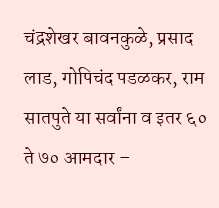चंद्रशेखर बावनकुळे, प्रसाद लाड, गोपिचंद पडळकर, राम सातपुते या सर्वांना व इतर ६० ते ७० आमदार –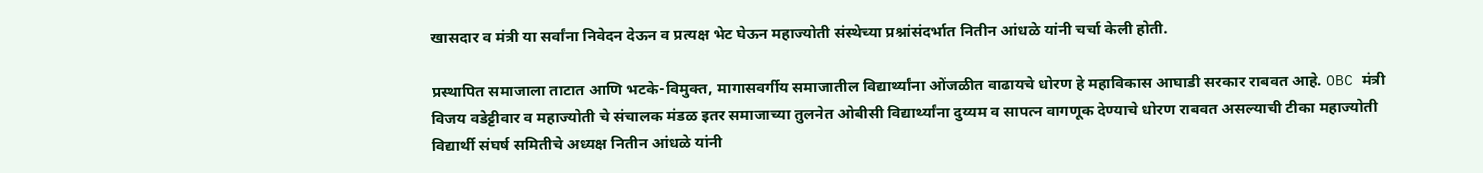खासदार व मंत्री या सर्वांना निवेदन देऊन व प्रत्यक्ष भेट घेऊन महाज्योती संस्थेच्या प्रश्नांसंदर्भात नितीन आंधळे यांनी चर्चा केली होती.

प्रस्थापित समाजाला ताटात आणि भटके-विमुक्त, मागासवर्गीय समाजातील विद्यार्थ्यांना ओंजळीत वाढायचे धोरण हे महाविकास आघाडी सरकार राबवत आहे. OBC मंत्री विजय वडेट्टीवार व महाज्योती चे संचालक मंडळ इतर समाजाच्या तुलनेत ओबीसी विद्यार्थ्यांना दुय्यम व सापत्न वागणूक देण्याचे धोरण राबवत असल्याची टीका महाज्योती विद्यार्थी संघर्ष समितीचे अध्यक्ष नितीन आंधळे यांनी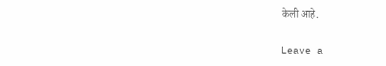केली आहे.

Leave a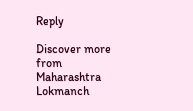Reply

Discover more from Maharashtra Lokmanch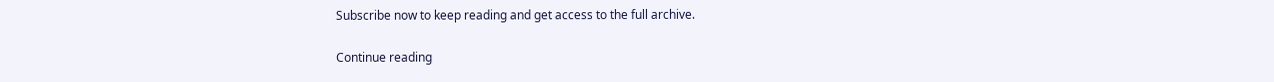Subscribe now to keep reading and get access to the full archive.

Continue reading